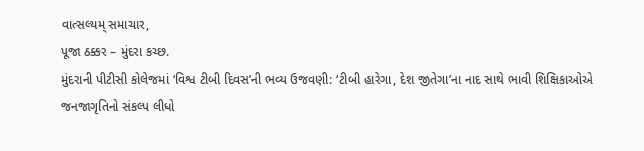વાત્સલ્યમ્ સમાચાર,
પૂજા ઠક્કર – મુંદરા કચ્છ.
મુંદરાની પીટીસી કોલેજમાં ‘વિશ્વ ટીબી દિવસ’ની ભવ્ય ઉજવણી: ‘ટીબી હારેગા, દેશ જીતેગા’ના નાદ સાથે ભાવી શિક્ષિકાઓએ જનજાગૃતિનો સંકલ્પ લીધો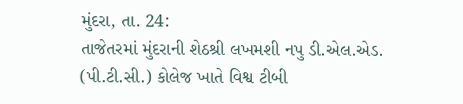મુંદરા, તા. 24:
તાજેતરમાં મુંદરાની શેઠશ્રી લખમશી નપુ ડી.એલ.એડ. (પી.ટી.સી.) કોલેજ ખાતે વિશ્વ ટીબી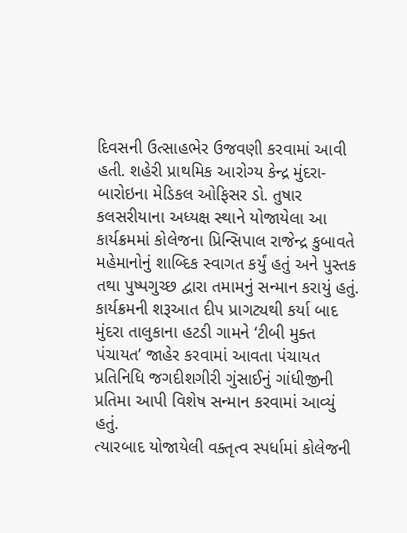દિવસની ઉત્સાહભેર ઉજવણી કરવામાં આવી હતી. શહેરી પ્રાથમિક આરોગ્ય કેન્દ્ર મુંદરા-બારોઇના મેડિકલ ઓફિસર ડો. તુષાર કલસરીયાના અધ્યક્ષ સ્થાને યોજાયેલા આ કાર્યક્રમમાં કોલેજના પ્રિન્સિપાલ રાજેન્દ્ર કુબાવતે મહેમાનોનું શાબ્દિક સ્વાગત કર્યું હતું અને પુસ્તક તથા પુષ્પગુચ્છ દ્વારા તમામનું સન્માન કરાયું હતું. કાર્યક્રમની શરૂઆત દીપ પ્રાગટ્યથી કર્યા બાદ મુંદરા તાલુકાના હટડી ગામને ‘ટીબી મુક્ત પંચાયત’ જાહેર કરવામાં આવતા પંચાયત પ્રતિનિધિ જગદીશગીરી ગુંસાઈનું ગાંધીજીની પ્રતિમા આપી વિશેષ સન્માન કરવામાં આવ્યું હતું.
ત્યારબાદ યોજાયેલી વક્તૃત્વ સ્પર્ધામાં કોલેજની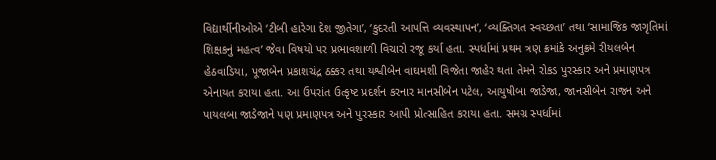વિદ્યાર્થીનીઓએ ‘ટીબી હારેગા દેશ જીતેગા’, ‘કુદરતી આપત્તિ વ્યવસ્થાપન’, ‘વ્યક્તિગત સ્વચ્છતા’ તથા ‘સામાજિક જાગૃતિમાં શિક્ષકનું મહત્વ’ જેવા વિષયો પર પ્રભાવશાળી વિચારો રજૂ કર્યા હતા. સ્પર્ધામાં પ્રથમ ત્રણ ક્રમાંકે અનુક્રમે રીયલબેન હેઠવાડિયા, પૂજાબેન પ્રકાશચંદ્ર ઠક્કર તથા યશ્વીબેન વાઘમશી વિજેતા જાહેર થતા તેમને રોકડ પુરસ્કાર અને પ્રમાણપત્ર એનાયત કરાયા હતા. આ ઉપરાંત ઉત્કૃષ્ટ પ્રદર્શન કરનાર માનસીબેન પટેલ, આયુષીબા જાડેજા, જાનસીબેન રાજન અને પાયલબા જાડેજાને પણ પ્રમાણપત્ર અને પુરસ્કાર આપી પ્રોત્સાહિત કરાયા હતા. સમગ્ર સ્પર્ધામાં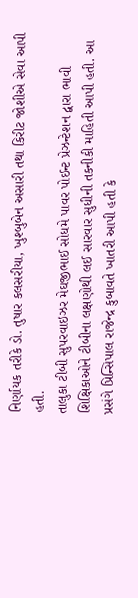નિર્ણાયક તરીકે ડો. તુષાર કલસરીયા, ખુશ્બુબેન અસારી તથા કિરીટ જોશીએ સેવા આપી હતી.
તાલુકા ટીબી સુપરવાઇઝર મેઘજીભાઈ સોધમે પાવર પોઈન્ટ પ્રેઝન્ટેશન દ્વારા ભાવી શિક્ષિકાઓને ટીબીના લક્ષણોથી લઈ સારવાર સુધીની તકનીકી માહિતી આપી હતી. આ પ્રસંગે પ્રિન્સિપાલ રાજેન્દ્ર કુબાવતે ખાતરી આપી હતી કે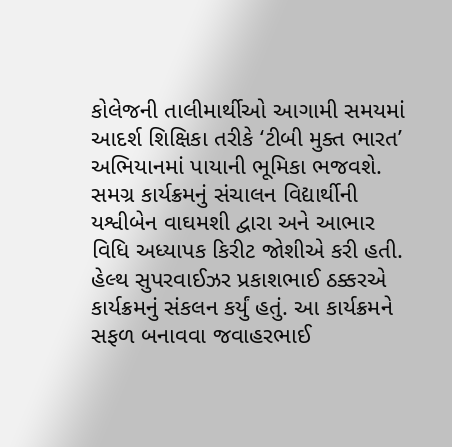કોલેજની તાલીમાર્થીઓ આગામી સમયમાં આદર્શ શિક્ષિકા તરીકે ‘ટીબી મુક્ત ભારત’ અભિયાનમાં પાયાની ભૂમિકા ભજવશે. સમગ્ર કાર્યક્રમનું સંચાલન વિદ્યાર્થીની યશ્વીબેન વાઘમશી દ્વારા અને આભાર વિધિ અધ્યાપક કિરીટ જોશીએ કરી હતી. હેલ્થ સુપરવાઈઝર પ્રકાશભાઈ ઠક્કરએ કાર્યક્રમનું સંકલન કર્યું હતું. આ કાર્યક્રમને સફળ બનાવવા જવાહરભાઈ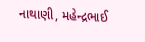નાથાણી, મહેન્દ્રભાઈ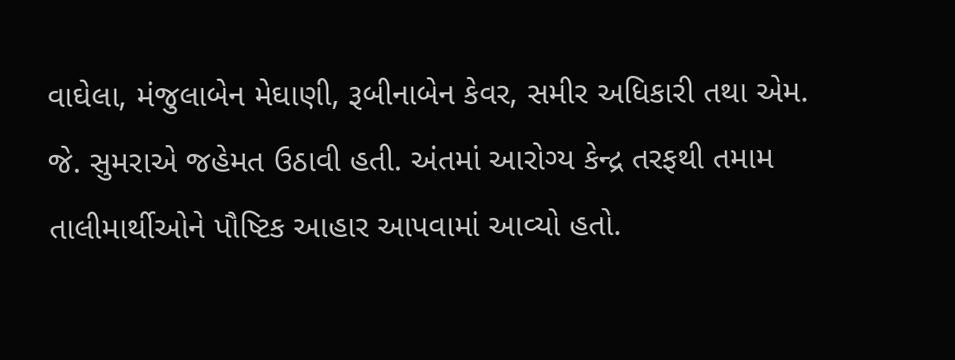વાઘેલા, મંજુલાબેન મેઘાણી, રૂબીનાબેન કેવર, સમીર અધિકારી તથા એમ. જે. સુમરાએ જહેમત ઉઠાવી હતી. અંતમાં આરોગ્ય કેન્દ્ર તરફથી તમામ તાલીમાર્થીઓને પૌષ્ટિક આહાર આપવામાં આવ્યો હતો.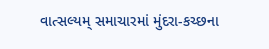વાત્સલ્યમ્ સમાચારમાં મુંદરા-કચ્છના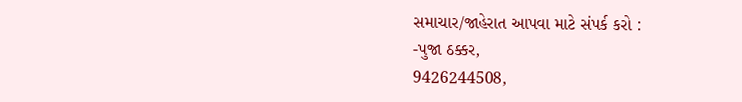સમાચાર/જાહેરાત આપવા માટે સંપર્ક કરો :
-પુજા ઠક્કર,
9426244508,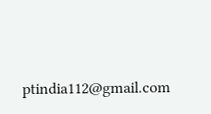ptindia112@gmail.com